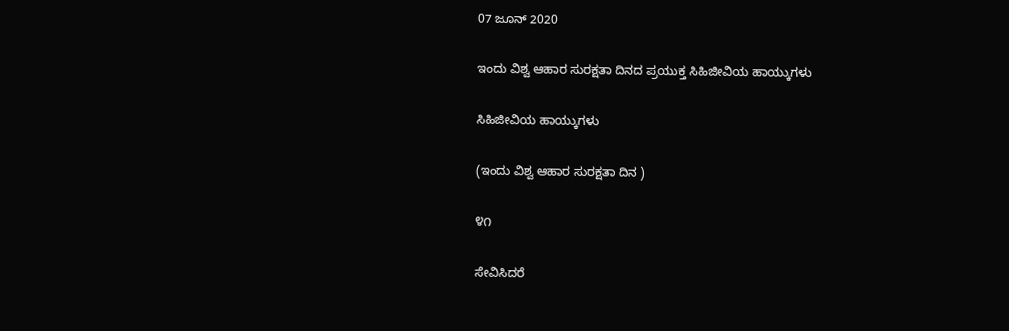07 ಜೂನ್ 2020

ಇಂದು ವಿಶ್ವ ಆಹಾರ ಸುರಕ್ಷತಾ ದಿನದ ಪ್ರಯುಕ್ತ ಸಿಹಿಜೀವಿಯ ಹಾಯ್ಕುಗಳು

ಸಿಹಿಜೀವಿಯ ಹಾಯ್ಕುಗಳು

(ಇಂದು ವಿಶ್ವ ಆಹಾರ ಸುರಕ್ಷತಾ ದಿನ )

೪೧

ಸೇವಿಸಿದರೆ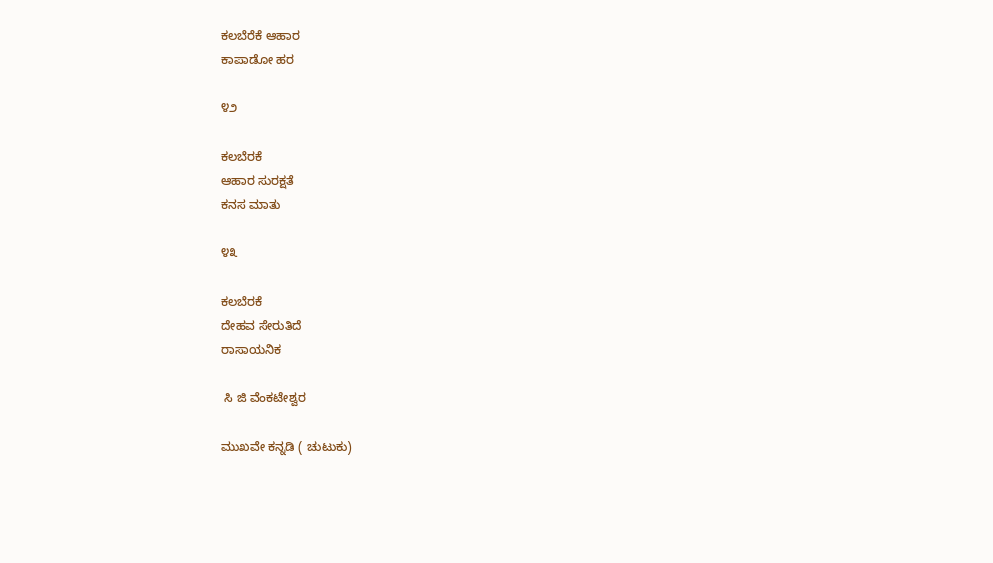ಕಲಬೆರೆಕೆ ಆಹಾರ
ಕಾಪಾಡೋ ಹರ

೪೨

ಕಲಬೆರಕೆ
ಆಹಾರ ಸುರಕ್ಷತೆ
ಕನಸ ಮಾತು

೪೩

ಕಲಬೆರಕೆ
ದೇಹವ ಸೇರುತಿದೆ
ರಾಸಾಯನಿಕ

 ಸಿ‌ ಜಿ ವೆಂಕಟೇಶ್ವರ

ಮುಖವೇ ಕನ್ನಡಿ ( ಚುಟುಕು)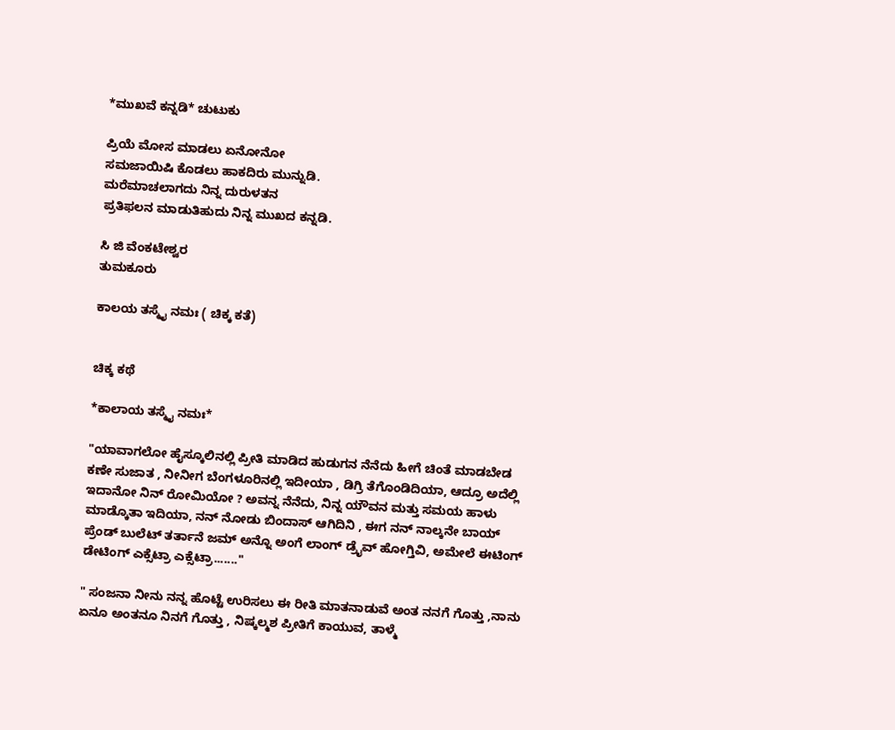*ಮುಖವೆ ಕನ್ನಡಿ* ಚುಟುಕು

ಪ್ರಿಯೆ ಮೋಸ ಮಾಡಲು ಏನೋನೋ
ಸಮಜಾಯಿಷಿ ಕೊಡಲು ಹಾಕದಿರು ಮುನ್ನುಡಿ.
ಮರೆಮಾಚಲಾಗದು ನಿನ್ನ ದುರುಳತನ
ಪ್ರತಿಫಲನ ಮಾಡುತಿಹುದು ನಿನ್ನ ಮುಖದ ಕನ್ನಡಿ.

ಸಿ ಜಿ ವೆಂಕಟೇಶ್ವರ
ತುಮಕೂರು

ಕಾಲಯ ತಸ್ಮೈ ನಮಃ ( ಚಿಕ್ಕ ಕತೆ)


ಚಿಕ್ಕ ಕಥೆ

*ಕಾಲಾಯ ತಸ್ಮೈ ನಮಃ*

"ಯಾವಾಗಲೋ ಹೈಸ್ಕೂಲಿನಲ್ಲಿ ಪ್ರೀತಿ ಮಾಡಿದ ಹುಡುಗನ ನೆನೆದು ಹೀಗೆ ಚಿಂತೆ ಮಾಡಬೇಡ ಕಣೇ ಸುಜಾತ , ನೀನೀಗ ಬೆಂಗಳೂರಿನಲ್ಲಿ ಇದೀಯಾ , ಡಿಗ್ರಿ ತೆಗೊಂಡಿದಿಯಾ, ಆದ್ರೂ ಅದೆಲ್ಲಿ ಇದಾನೋ ನಿನ್ ರೋಮಿಯೋ ? ಅವನ್ನ ನೆನೆದು, ನಿನ್ನ ಯೌವನ ಮತ್ತು ಸಮಯ ಹಾಳು ಮಾಡ್ಕೊತಾ ಇದಿಯಾ, ನನ್ ನೋಡು ಬಿಂದಾಸ್ ಆಗಿದಿನಿ , ಈಗ ನನ್ ನಾಲ್ಕನೇ ಬಾಯ್ ಪ್ರೆಂಡ್ ಬುಲೆಟ್ ತರ್ತಾನೆ ಜಮ್ ಅನ್ನೊ ಅಂಗೆ ಲಾಂಗ್‌ ಡ್ರೈವ್ ಹೋಗ್ತಿವಿ, ಅಮೇಲೆ ಈಟಿಂಗ್   ಡೇಟಿಂಗ್ ಎಕ್ಸೆಟ್ರಾ ಎಕ್ಸೆಟ್ರಾ......."

" ಸಂಜನಾ ನೀನು ನನ್ನ ಹೊಟ್ಟೆ ಉರಿಸಲು ಈ ರೀತಿ ಮಾತನಾಡುವೆ ಅಂತ ನನಗೆ ಗೊತ್ತು ,ನಾನು ಏನೂ ಅಂತನೂ ನಿನಗೆ ಗೊತ್ತು , ನಿಷ್ಕಲ್ಮಶ ಪ್ರೀತಿಗೆ ಕಾಯುವ, ತಾಳ್ಮೆ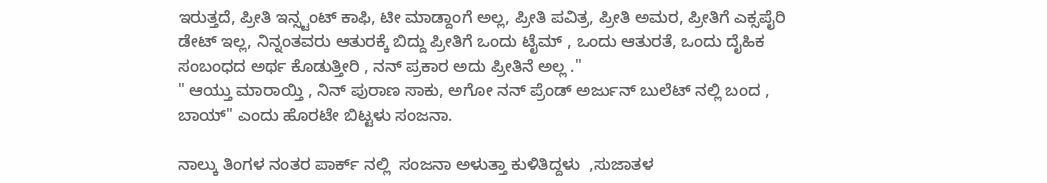ಇರುತ್ತದೆ, ಪ್ರೀತಿ ಇನ್ಸ್ಟಂಟ್ ಕಾಫಿ, ಟೀ ಮಾಡ್ದಾಂಗೆ ಅಲ್ಲ, ಪ್ರೀತಿ ಪವಿತ್ರ, ಪ್ರೀತಿ ಅಮರ, ಪ್ರೀತಿಗೆ ಎಕ್ಸಪೈರಿ ಡೇಟ್ ಇಲ್ಲ, ನಿನ್ನಂತವರು ಆತುರಕ್ಕೆ ಬಿದ್ದು ಪ್ರೀತಿಗೆ ಒಂದು ಟೈಮ್ , ಒಂದು ಆತುರತೆ, ಒಂದು ದೈಹಿಕ ಸಂಬಂಧದ ಅರ್ಥ ಕೊಡುತ್ತೀರಿ , ನನ್ ಪ್ರಕಾರ ಅದು ಪ್ರೀತಿನೆ ಅಲ್ಲ ."
" ಆಯ್ತು ಮಾರಾಯ್ತಿ , ನಿನ್ ಪುರಾಣ ಸಾಕು, ಅಗೋ ನನ್ ಪ್ರೆಂಡ್ ಅರ್ಜುನ್ ಬುಲೆಟ್ ನಲ್ಲಿ ಬಂದ , ಬಾಯ್" ಎಂದು ಹೊರಟೇ ಬಿಟ್ಟಳು ಸಂಜನಾ.

ನಾಲ್ಕು ತಿಂಗಳ ನಂತರ ಪಾರ್ಕ್ ನಲ್ಲಿ  ಸಂಜನಾ ಅಳುತ್ತಾ ಕುಳಿತಿದ್ದಳು  ,ಸುಜಾತಳ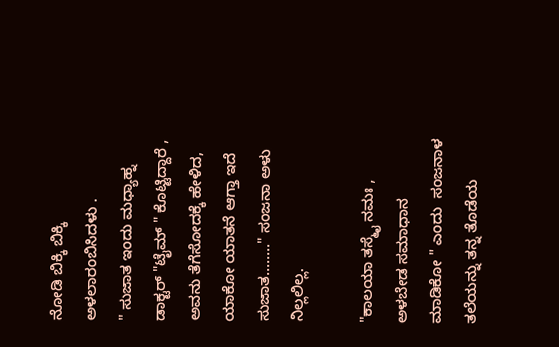ನೋಡಿ ಬಿಕ್ಕಿ ಬಿಕ್ಕಿ ಅಳಲಾರಂಬಿಸಿದಳು .
" ಸುಜಾತ ಇಂದು ಮಧ್ಯಾಹ್ನ ಡಾಕ್ಟರ್ "ಟೈಮ್ " ಕೊಟ್ಟಿದ್ದಾರೆ‌ , ಅವನು ತೆಗೆಸೋದಕ್ಕೆ ಹೇಳಿದ, ಯಾಕೋ ಯಾತನೆ ಆಗ್ತಾ ಇದೆ ಸುಜಾತ........" ಸಂಜನಾ ಅಳು ನಿಲ್ಲಲಿಲ್ಲ.

"ಕಾಲಯಾ ತಸ್ಮೈ ನಮಃ , ಅಳಬೇಡ ಸಮಾಧಾನ ಮಾಡಿಕೋ " ಎಂದು  ಸಂಜನಾಳ    ತಲೆಯನ್ನು ತನ್ನ ತೊಡೆಯ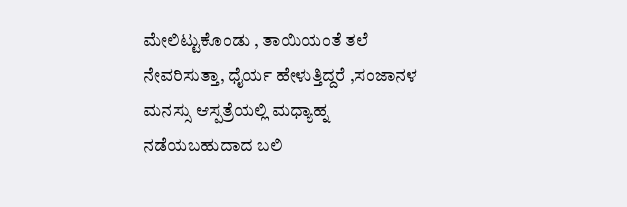ಮೇಲಿಟ್ಟುಕೊಂಡು , ತಾಯಿಯಂತೆ ತಲೆ  ನೇವರಿಸುತ್ತಾ, ಧೈರ್ಯ ಹೇಳುತ್ತಿದ್ದರೆ ,ಸಂಜಾನಳ ಮನಸ್ಸು ಆಸ್ಪತ್ರೆಯಲ್ಲಿ ಮಧ್ಯಾಹ್ನ ನಡೆಯಬಹುದಾದ ಬಲಿ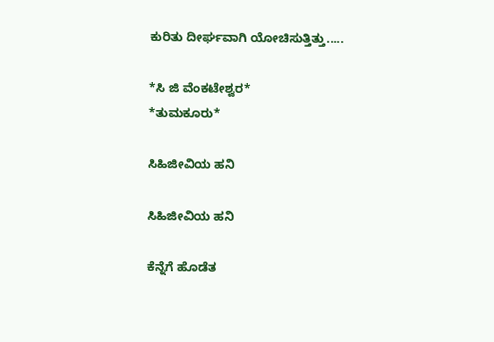ಕುರಿತು ದೀರ್ಘವಾಗಿ ಯೋಚಿಸುತ್ತಿತ್ತು.....

*ಸಿ ಜಿ ವೆಂಕಟೇಶ್ವರ*
*ತುಮಕೂರು*

ಸಿಹಿಜೀವಿಯ ಹನಿ

ಸಿಹಿಜೀವಿಯ ಹನಿ

ಕೆನ್ನೆಗೆ ಹೊಡೆತ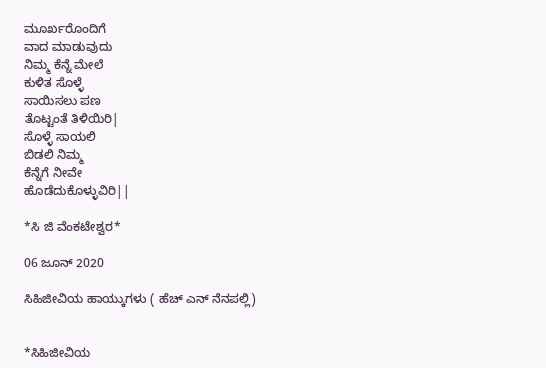ಮೂರ್ಖರೊಂದಿಗೆ
ವಾದ ಮಾಡುವುದು
ನಿಮ್ಮ ಕೆನ್ನೆ ಮೇಲೆ
ಕುಳಿತ ಸೊಳ್ಳೆ
ಸಾಯಿಸಲು ಪಣ
ತೊಟ್ಟಂತೆ ತಿಳಿಯಿರಿ|
ಸೊಳ್ಳೆ ಸಾಯಲಿ
ಬಿಡಲಿ ನಿಮ್ಮ
ಕೆನ್ನೆಗೆ ನೀವೇ
ಹೊಡೆದುಕೊಳ್ಳುವಿರಿ||

*ಸಿ ಜಿ ವೆಂಕಟೇಶ್ವರ*

06 ಜೂನ್ 2020

ಸಿಹಿಜೀವಿಯ ಹಾಯ್ಕುಗಳು ( ಹೆಚ್ ಎನ್ ನೆನಪಲ್ಲಿ)


*ಸಿಹಿಜೀವಿಯ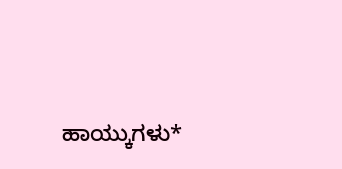ಹಾಯ್ಕುಗಳು*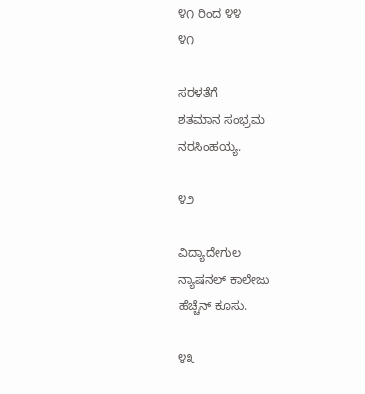೪೧ ರಿಂದ ೪೪
೪೧

ಸರಳತೆಗೆ
ಶತಮಾನ ಸಂಭ್ರಮ
ನರಸಿಂಹಯ್ಯ.

೪೨

ವಿದ್ಯಾದೇಗುಲ
ನ್ಯಾಷನಲ್ ಕಾಲೇಜು
ಹೆಚ್ಚೆನ್ ಕೂಸು.

೪೩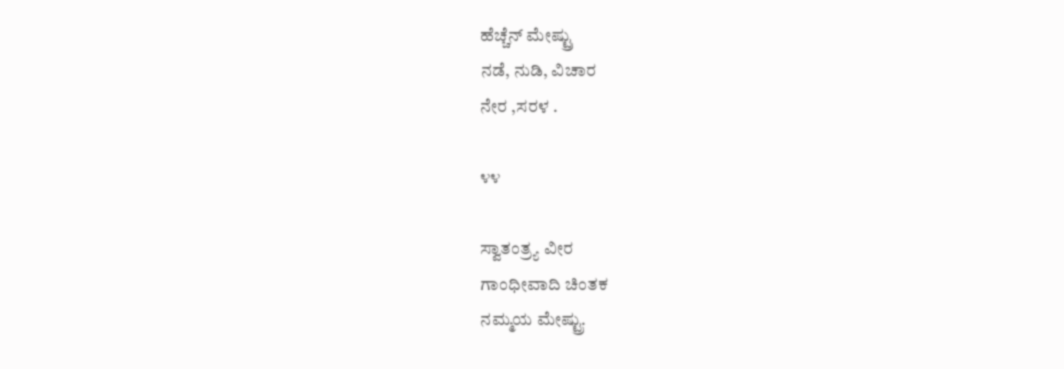ಹೆಚ್ಚೆನ್ ಮೇಷ್ಟ್ರು
ನಡೆ, ನುಡಿ, ವಿಚಾರ
ನೇರ ,ಸರಳ .

೪೪

ಸ್ವಾತಂತ್ರ್ಯ ವೀರ
ಗಾಂಧೀವಾದಿ ಚಿಂತಕ
ನಮ್ಮಯ ಮೇಷ್ಟ್ರು.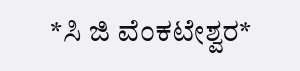*ಸಿ ಜಿ‌ ವೆಂಕಟೇಶ್ವರ*